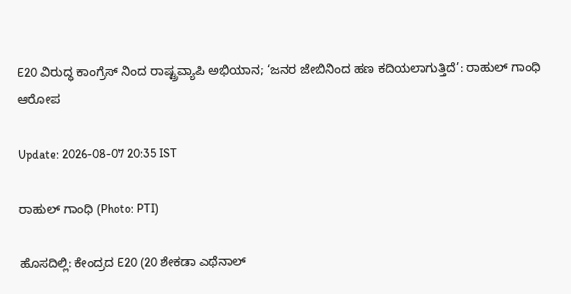E20 ವಿರುದ್ಧ ಕಾಂಗ್ರೆಸ್ ನಿಂದ ರಾಷ್ಟ್ರವ್ಯಾಪಿ ಅಭಿಯಾನ; ‘ಜನರ ಜೇಬಿನಿಂದ ಹಣ ಕದಿಯಲಾಗುತ್ತಿದೆ’: ರಾಹುಲ್ ಗಾಂಧಿ ಆರೋಪ

Update: 2026-08-07 20:35 IST

ರಾಹುಲ್ ಗಾಂಧಿ (Photo: PTI)

ಹೊಸದಿಲ್ಲಿ: ಕೇಂದ್ರದ E20 (20 ಶೇಕಡಾ ಎಥೆನಾಲ್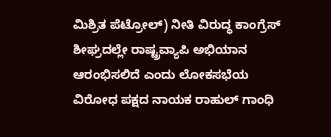ಮಿಶ್ರಿತ ಪೆಟ್ರೋಲ್) ನೀತಿ ವಿರುದ್ಧ ಕಾಂಗ್ರೆಸ್ ಶೀಘ್ರದಲ್ಲೇ ರಾಷ್ಟ್ರವ್ಯಾಪಿ ಅಭಿಯಾನ ಆರಂಭಿಸಲಿದೆ ಎಂದು ಲೋಕಸಭೆಯ ವಿರೋಧ ಪಕ್ಷದ ನಾಯಕ ರಾಹುಲ್ ಗಾಂಧಿ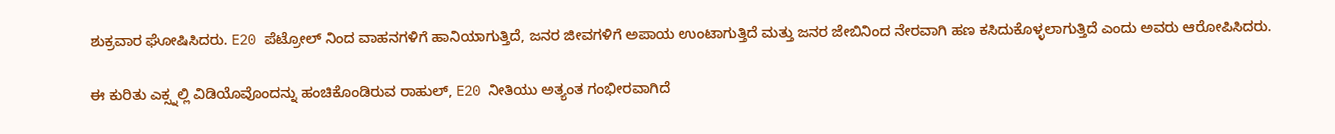ಶುಕ್ರವಾರ ಘೋಷಿಸಿದರು. E20 ಪೆಟ್ರೋಲ್‌ ನಿಂದ ವಾಹನಗಳಿಗೆ ಹಾನಿಯಾಗುತ್ತಿದೆ, ಜನರ ಜೀವಗಳಿಗೆ ಅಪಾಯ ಉಂಟಾಗುತ್ತಿದೆ ಮತ್ತು ಜನರ ಜೇಬಿನಿಂದ ನೇರವಾಗಿ ಹಣ ಕಸಿದುಕೊಳ್ಳಲಾಗುತ್ತಿದೆ ಎಂದು ಅವರು ಆರೋಪಿಸಿದರು.

ಈ ಕುರಿತು ಎಕ್ಸ್ನಲ್ಲಿ ವಿಡಿಯೊವೊಂದನ್ನು ಹಂಚಿಕೊಂಡಿರುವ ರಾಹುಲ್, E20 ನೀತಿಯು ಅತ್ಯಂತ ಗಂಭೀರವಾಗಿದೆ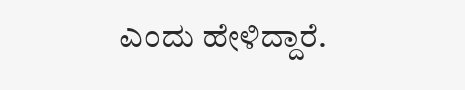ಎಂದು ಹೇಳಿದ್ದಾರೆ.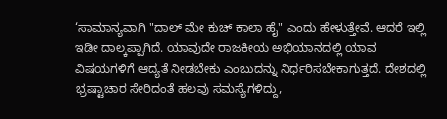‘ಸಾಮಾನ್ಯವಾಗಿ "ದಾಲ್ ಮೇ ಕುಚ್ ಕಾಲಾ ಹೈ" ಎಂದು ಹೇಳುತ್ತೇವೆ. ಆದರೆ ಇಲ್ಲಿ ಇಡೀ ದಾಲ್ಕಪ್ಪಾಗಿದೆ. ಯಾವುದೇ ರಾಜಕೀಯ ಅಭಿಯಾನದಲ್ಲಿ ಯಾವ ವಿಷಯಗಳಿಗೆ ಆದ್ಯತೆ ನೀಡಬೇಕು ಎಂಬುದನ್ನು ನಿರ್ಧರಿಸಬೇಕಾಗುತ್ತದೆ. ದೇಶದಲ್ಲಿ ಭ್ರಷ್ಟಾಚಾರ ಸೇರಿದಂತೆ ಹಲವು ಸಮಸ್ಯೆಗಳಿದ್ದು,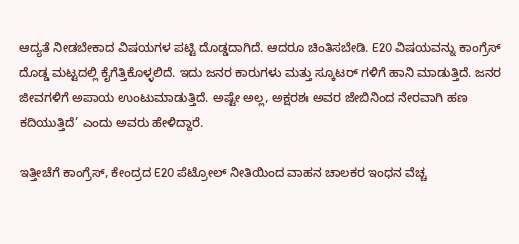ಆದ್ಯತೆ ನೀಡಬೇಕಾದ ವಿಷಯಗಳ ಪಟ್ಟಿ ದೊಡ್ಡದಾಗಿದೆ. ಆದರೂ ಚಿಂತಿಸಬೇಡಿ. E20 ವಿಷಯವನ್ನು ಕಾಂಗ್ರೆಸ್ ದೊಡ್ಡ ಮಟ್ಟದಲ್ಲಿ ಕೈಗೆತ್ತಿಕೊಳ್ಳಲಿದೆ. ಇದು ಜನರ ಕಾರುಗಳು ಮತ್ತು ಸ್ಕೂಟರ್ ಗಳಿಗೆ ಹಾನಿ ಮಾಡುತ್ತಿದೆ. ಜನರ ಜೀವಗಳಿಗೆ ಅಪಾಯ ಉಂಟುಮಾಡುತ್ತಿದೆ. ಅಷ್ಟೇ ಅಲ್ಲ, ಅಕ್ಷರಶಃ ಅವರ ಜೇಬಿನಿಂದ ನೇರವಾಗಿ ಹಣ ಕದಿಯುತ್ತಿದೆ’ ಎಂದು ಅವರು ಹೇಳಿದ್ದಾರೆ.

ಇತ್ತೀಚೆಗೆ ಕಾಂಗ್ರೆಸ್, ಕೇಂದ್ರದ E20 ಪೆಟ್ರೋಲ್ ನೀತಿಯಿಂದ ವಾಹನ ಚಾಲಕರ ಇಂಧನ ವೆಚ್ಚ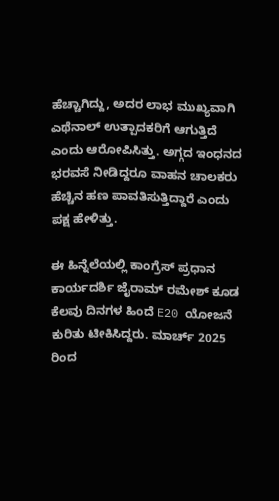ಹೆಚ್ಚಾಗಿದ್ದು, ಅದರ ಲಾಭ ಮುಖ್ಯವಾಗಿ ಎಥೆನಾಲ್ ಉತ್ಪಾದಕರಿಗೆ ಆಗುತ್ತಿದೆ ಎಂದು ಆರೋಪಿಸಿತ್ತು. ಅಗ್ಗದ ಇಂಧನದ ಭರವಸೆ ನೀಡಿದ್ದರೂ ವಾಹನ ಚಾಲಕರು ಹೆಚ್ಚಿನ ಹಣ ಪಾವತಿಸುತ್ತಿದ್ದಾರೆ ಎಂದು ಪಕ್ಷ ಹೇಳಿತ್ತು.

ಈ ಹಿನ್ನೆಲೆಯಲ್ಲಿ ಕಾಂಗ್ರೆಸ್ ಪ್ರಧಾನ ಕಾರ್ಯದರ್ಶಿ ಜೈರಾಮ್ ರಮೇಶ್ ಕೂಡ ಕೆಲವು ದಿನಗಳ ಹಿಂದೆ E20 ಯೋಜನೆ ಕುರಿತು ಟೀಕಿಸಿದ್ದರು. ಮಾರ್ಚ್ 2025 ರಿಂದ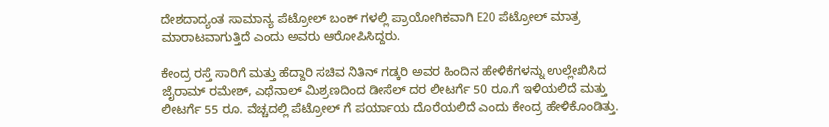ದೇಶದಾದ್ಯಂತ ಸಾಮಾನ್ಯ ಪೆಟ್ರೋಲ್ ಬಂಕ್ ಗಳಲ್ಲಿ ಪ್ರಾಯೋಗಿಕವಾಗಿ E20 ಪೆಟ್ರೋಲ್ ಮಾತ್ರ ಮಾರಾಟವಾಗುತ್ತಿದೆ ಎಂದು ಅವರು ಆರೋಪಿಸಿದ್ದರು.

ಕೇಂದ್ರ ರಸ್ತೆ ಸಾರಿಗೆ ಮತ್ತು ಹೆದ್ದಾರಿ ಸಚಿವ ನಿತಿನ್ ಗಡ್ಕರಿ ಅವರ ಹಿಂದಿನ ಹೇಳಿಕೆಗಳನ್ನು ಉಲ್ಲೇಖಿಸಿದ ಜೈರಾಮ್ ರಮೇಶ್, ಎಥೆನಾಲ್ ಮಿಶ್ರಣದಿಂದ ಡೀಸೆಲ್ ದರ ಲೀಟರ್ಗೆ 50 ರೂ.ಗೆ ಇಳಿಯಲಿದೆ ಮತ್ತು ಲೀಟರ್ಗೆ 55 ರೂ. ವೆಚ್ಚದಲ್ಲಿ ಪೆಟ್ರೋಲ್ ಗೆ ಪರ್ಯಾಯ ದೊರೆಯಲಿದೆ ಎಂದು ಕೇಂದ್ರ ಹೇಳಿಕೊಂಡಿತ್ತು.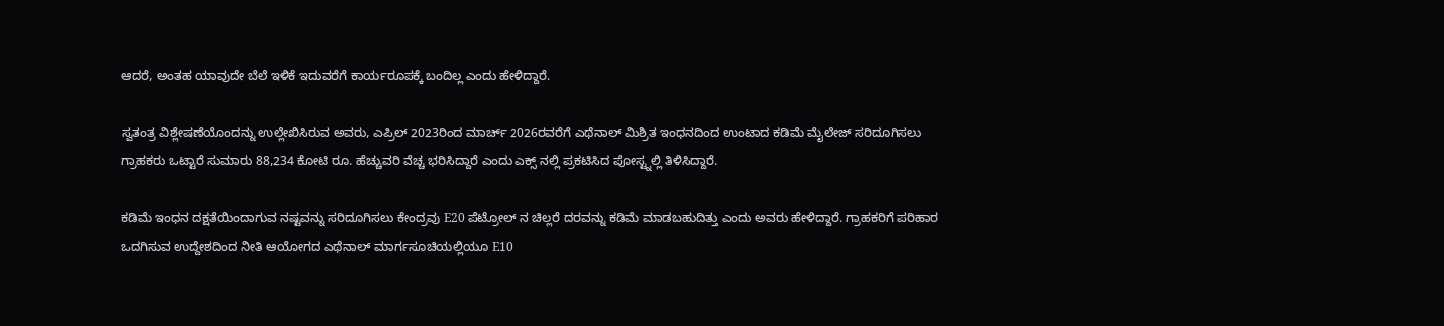ಆದರೆ, ಅಂತಹ ಯಾವುದೇ ಬೆಲೆ ಇಳಿಕೆ ಇದುವರೆಗೆ ಕಾರ್ಯರೂಪಕ್ಕೆ ಬಂದಿಲ್ಲ ಎಂದು ಹೇಳಿದ್ದಾರೆ.

ಸ್ವತಂತ್ರ ವಿಶ್ಲೇಷಣೆಯೊಂದನ್ನು ಉಲ್ಲೇಖಿಸಿರುವ ಅವರು, ಎಪ್ರಿಲ್ 2023ರಿಂದ ಮಾರ್ಚ್ 2026ರವರೆಗೆ ಎಥೆನಾಲ್ ಮಿಶ್ರಿತ ಇಂಧನದಿಂದ ಉಂಟಾದ ಕಡಿಮೆ ಮೈಲೇಜ್ ಸರಿದೂಗಿಸಲು ಗ್ರಾಹಕರು ಒಟ್ಟಾರೆ ಸುಮಾರು 88,234 ಕೋಟಿ ರೂ. ಹೆಚ್ಚುವರಿ ವೆಚ್ಚ ಭರಿಸಿದ್ದಾರೆ ಎಂದು ಎಕ್ಸ್ ನಲ್ಲಿ ಪ್ರಕಟಿಸಿದ ಪೋಸ್ಟ್ನಲ್ಲಿ ತಿಳಿಸಿದ್ದಾರೆ.

ಕಡಿಮೆ ಇಂಧನ ದಕ್ಷತೆಯಿಂದಾಗುವ ನಷ್ಟವನ್ನು ಸರಿದೂಗಿಸಲು ಕೇಂದ್ರವು E20 ಪೆಟ್ರೋಲ್ ನ ಚಿಲ್ಲರೆ ದರವನ್ನು ಕಡಿಮೆ ಮಾಡಬಹುದಿತ್ತು ಎಂದು ಅವರು ಹೇಳಿದ್ದಾರೆ. ಗ್ರಾಹಕರಿಗೆ ಪರಿಹಾರ ಒದಗಿಸುವ ಉದ್ದೇಶದಿಂದ ನೀತಿ ಆಯೋಗದ ಎಥೆನಾಲ್ ಮಾರ್ಗಸೂಚಿಯಲ್ಲಿಯೂ E10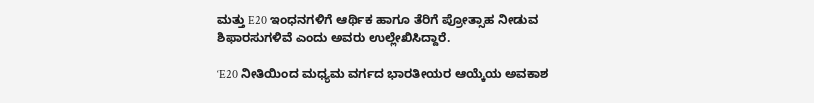ಮತ್ತು E20 ಇಂಧನಗಳಿಗೆ ಆರ್ಥಿಕ ಹಾಗೂ ತೆರಿಗೆ ಪ್ರೋತ್ಸಾಹ ನೀಡುವ ಶಿಫಾರಸುಗಳಿವೆ ಎಂದು ಅವರು ಉಲ್ಲೇಖಿಸಿದ್ದಾರೆ.

‘E20 ನೀತಿಯಿಂದ ಮಧ್ಯಮ ವರ್ಗದ ಭಾರತೀಯರ ಆಯ್ಕೆಯ ಅವಕಾಶ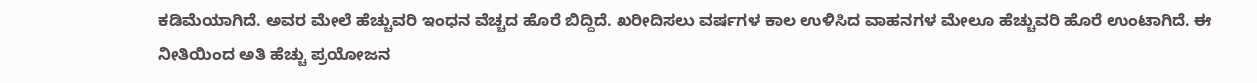ಕಡಿಮೆಯಾಗಿದೆ. ಅವರ ಮೇಲೆ ಹೆಚ್ಚುವರಿ ಇಂಧನ ವೆಚ್ಚದ ಹೊರೆ ಬಿದ್ದಿದೆ. ಖರೀದಿಸಲು ವರ್ಷಗಳ ಕಾಲ ಉಳಿಸಿದ ವಾಹನಗಳ ಮೇಲೂ ಹೆಚ್ಚುವರಿ ಹೊರೆ ಉಂಟಾಗಿದೆ. ಈ ನೀತಿಯಿಂದ ಅತಿ ಹೆಚ್ಚು ಪ್ರಯೋಜನ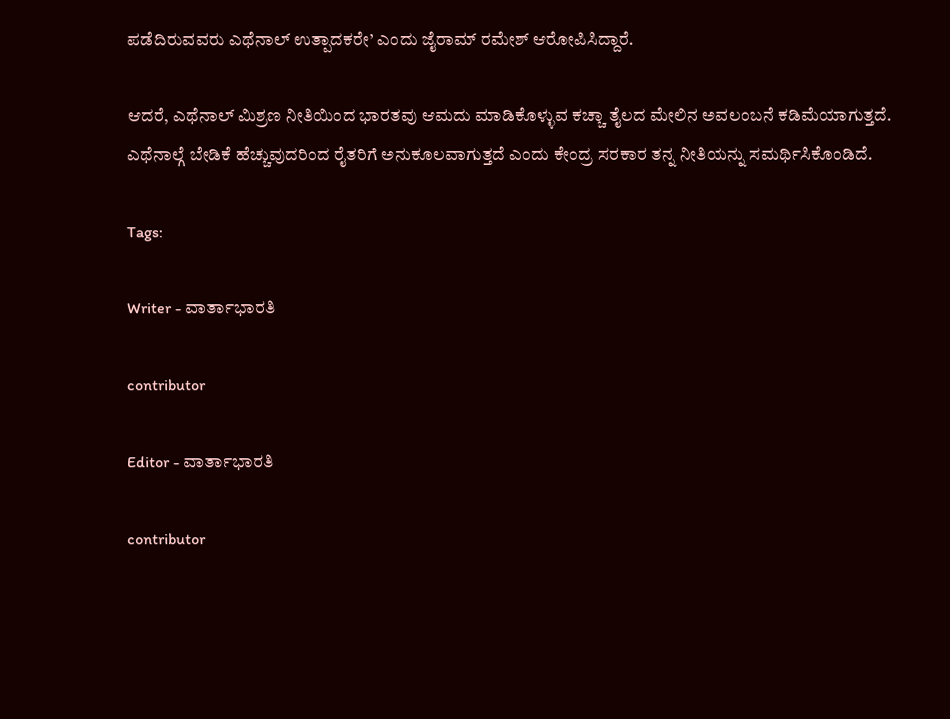ಪಡೆದಿರುವವರು ಎಥೆನಾಲ್ ಉತ್ಪಾದಕರೇ’ ಎಂದು ಜೈರಾಮ್ ರಮೇಶ್ ಆರೋಪಿಸಿದ್ದಾರೆ.

ಆದರೆ, ಎಥೆನಾಲ್ ಮಿಶ್ರಣ ನೀತಿಯಿಂದ ಭಾರತವು ಆಮದು ಮಾಡಿಕೊಳ್ಳುವ ಕಚ್ಚಾ ತೈಲದ ಮೇಲಿನ ಅವಲಂಬನೆ ಕಡಿಮೆಯಾಗುತ್ತದೆ. ಎಥೆನಾಲ್ಗೆ ಬೇಡಿಕೆ ಹೆಚ್ಚುವುದರಿಂದ ರೈತರಿಗೆ ಅನುಕೂಲವಾಗುತ್ತದೆ ಎಂದು ಕೇಂದ್ರ ಸರಕಾರ ತನ್ನ ನೀತಿಯನ್ನು ಸಮರ್ಥಿಸಿಕೊಂಡಿದೆ.

Tags:

Writer - ವಾರ್ತಾಭಾರತಿ

contributor

Editor - ವಾರ್ತಾಭಾರತಿ

contributor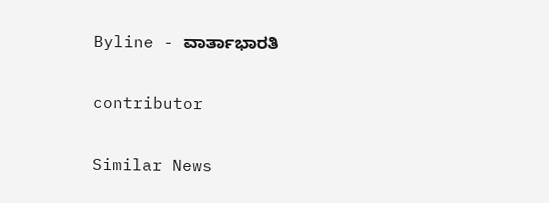Byline - ವಾರ್ತಾಭಾರತಿ

contributor

Similar News